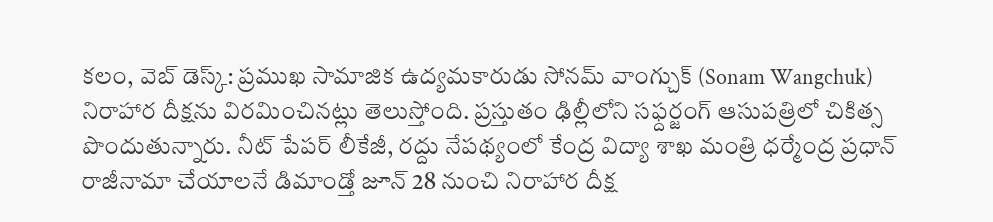కలం, వెబ్ డెస్క్: ప్రముఖ సామాజిక ఉద్యమకారుడు సోనమ్ వాంగ్చుక్ (Sonam Wangchuk) నిరాహార దీక్షను విరమించినట్లు తెలుస్తోంది. ప్రస్తుతం ఢిల్లీలోని సఫ్దర్జంగ్ ఆసుపత్రిలో చికిత్స పొందుతున్నారు. నీట్ పేపర్ లీకేజీ, రద్దు నేపథ్యంలో కేంద్ర విద్యా శాఖ మంత్రి ధర్మేంద్ర ప్రధాన్ రాజీనామా చేయాలనే డిమాండ్తో జూన్ 28 నుంచి నిరాహార దీక్ష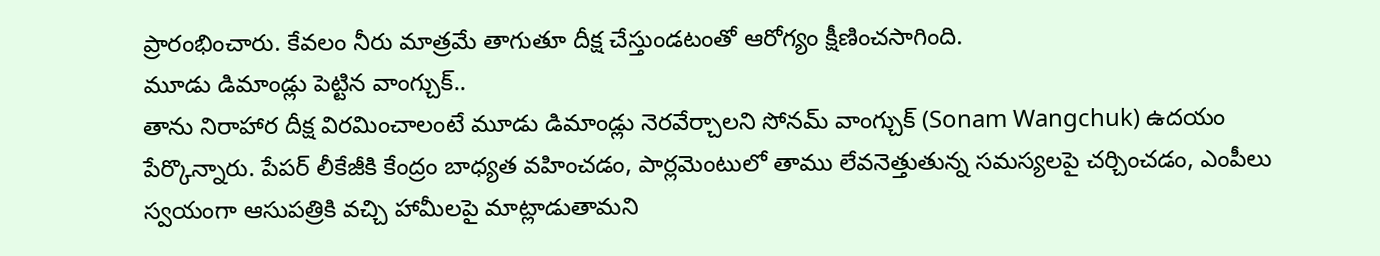ప్రారంభించారు. కేవలం నీరు మాత్రమే తాగుతూ దీక్ష చేస్తుండటంతో ఆరోగ్యం క్షీణించసాగింది.
మూడు డిమాండ్లు పెట్టిన వాంగ్చుక్..
తాను నిరాహార దీక్ష విరమించాలంటే మూడు డిమాండ్లు నెరవేర్చాలని సోనమ్ వాంగ్చుక్ (Sonam Wangchuk) ఉదయం పేర్కొన్నారు. పేపర్ లీకేజీకి కేంద్రం బాధ్యత వహించడం, పార్లమెంటులో తాము లేవనెత్తుతున్న సమస్యలపై చర్చించడం, ఎంపీలు స్వయంగా ఆసుపత్రికి వచ్చి హామీలపై మాట్లాడుతామని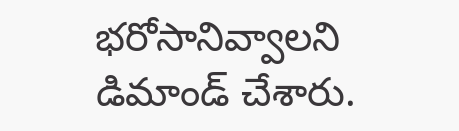భరోసానివ్వాలని డిమాండ్ చేశారు.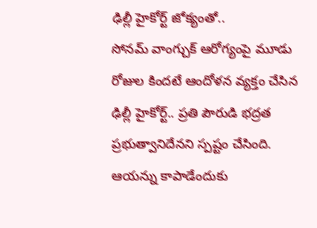ఢిల్లీ హైకోర్ట్ జోక్యంతో..
సోనమ్ వాంగ్చుక్ ఆరోగ్యంపై మూడు రోజుల కిందటే ఆందోళన వ్యక్తం చేసిన ఢిల్లీ హైకోర్ట్.. ప్రతి పౌరుడి భద్రత ప్రభుత్వానిదేనని స్పష్టం చేసింది. ఆయన్ను కాపాడేందుకు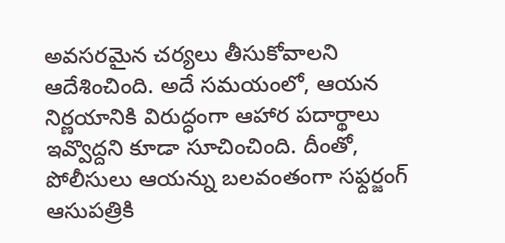అవసరమైన చర్యలు తీసుకోవాలని ఆదేశించింది. అదే సమయంలో, ఆయన నిర్ణయానికి విరుద్ధంగా ఆహార పదార్థాలు ఇవ్వొద్దని కూడా సూచించింది. దీంతో, పోలీసులు ఆయన్ను బలవంతంగా సఫ్దర్జంగ్ ఆసుపత్రికి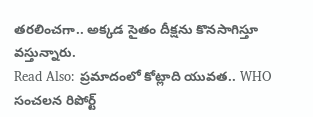తరలించగా.. అక్కడ సైతం దీక్షను కొనసాగిస్తూ వస్తున్నారు.
Read Also: ప్రమాదంలో కోట్లాది యువత.. WHO సంచలన రిపోర్ట్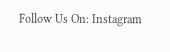Follow Us On: Instagram